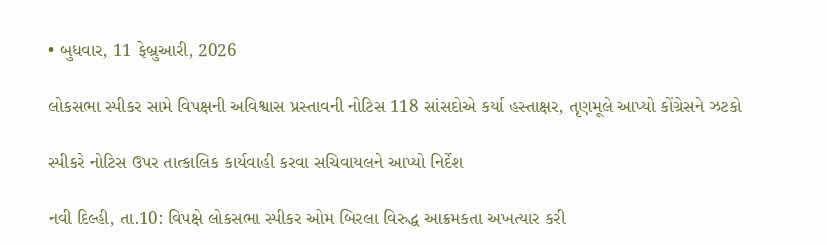• બુધવાર, 11 ફેબ્રુઆરી, 2026

લોકસભા સ્પીકર સામે વિપક્ષની અવિશ્વાસ પ્રસ્તાવની નોટિસ 118 સાંસદોએ કર્યા હસ્તાક્ષર, તૃણમૂલે આપ્યો કોંગ્રેસને ઝટકો

સ્પીકરે નોટિસ ઉપર તાત્કાલિક કાર્યવાહી કરવા સચિવાયલને આપ્યો નિર્દેશ

નવી દિલ્હી, તા.10: વિપક્ષે લોકસભા સ્પીકર ઓમ બિરલા વિરુદ્ધ આક્રમકતા અખત્યાર કરી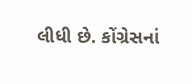લીધી છે. કોંગ્રેસનાં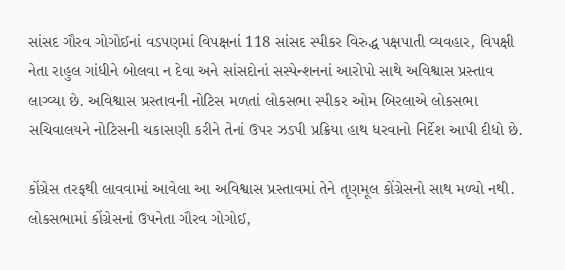સાંસદ ગૌરવ ગોગોઈનાં વડપણમાં વિપક્ષનાં 118 સાંસદ સ્પીકર વિરુદ્ધ પક્ષપાતી વ્યવહાર, વિપક્ષી નેતા રાહુલ ગાંધીને બોલવા ન દેવા અને સાંસદોનાં સસ્પેન્શનનાં આરોપો સાથે અવિશ્વાસ પ્રસ્તાવ લાગ્વ્યા છે. અવિશ્વાસ પ્રસ્તાવની નોટિસ મળતાં લોકસભા સ્પીકર ઓમ બિરલાએ લોકસભા સચિવાલયને નોટિસની ચકાસણી કરીને તેનાં ઉપર ઝડપી પ્રક્રિયા હાથ ધરવાનો નિર્દેશ આપી દીધો છે.

કોંગ્રેસ તરફથી લાવવામાં આવેલા આ અવિશ્વાસ પ્રસ્તાવમાં તેને તૃણમૂલ કોંગ્રેસનો સાથ મળ્યો નથી. લોકસભામાં કોંગ્રેસનાં ઉપનેતા ગૌરવ ગોગોઈ,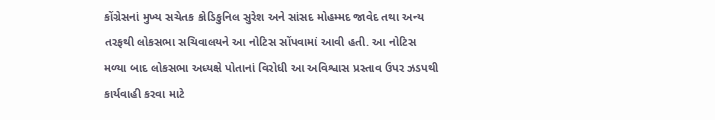કોંગ્રેસનાં મુખ્ય સચેતક કોડિકુનિલ સુરેશ અને સાંસદ મોહમ્મદ જાવેદ તથા અન્ય તરફથી લોકસભા સચિવાલયને આ નોટિસ સોંપવામાં આવી હતી. આ નોટિસ મળ્યા બાદ લોકસભા અધ્યક્ષે પોતાનાં વિરોધી આ અવિશ્વાસ પ્રસ્તાવ ઉપર ઝડપથી કાર્યવાહી કરવા માટે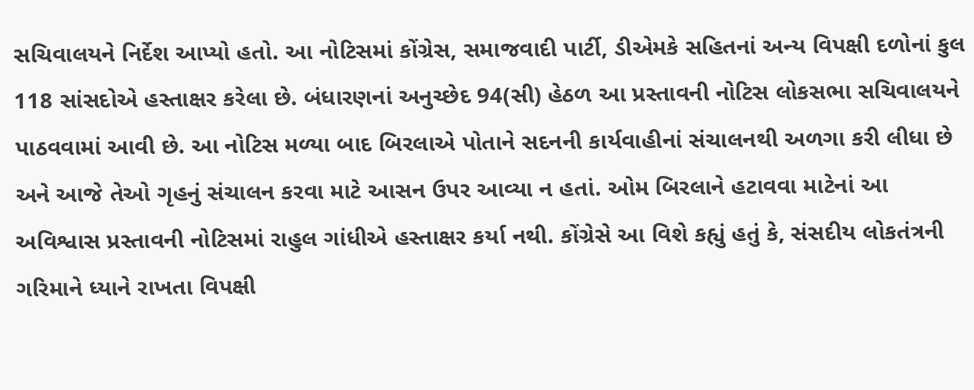સચિવાલયને નિર્દેશ આપ્યો હતો. આ નોટિસમાં કોંગ્રેસ, સમાજવાદી પાર્ટી, ડીએમકે સહિતનાં અન્ય વિપક્ષી દળોનાં કુલ 118 સાંસદોએ હસ્તાક્ષર કરેલા છે. બંધારણનાં અનુચ્છેદ 94(સી) હેઠળ આ પ્રસ્તાવની નોટિસ લોકસભા સચિવાલયને પાઠવવામાં આવી છે. આ નોટિસ મળ્યા બાદ બિરલાએ પોતાને સદનની કાર્યવાહીનાં સંચાલનથી અળગા કરી લીધા છે અને આજે તેઓ ગૃહનું સંચાલન કરવા માટે આસન ઉપર આવ્યા ન હતાં. ઓમ બિરલાને હટાવવા માટેનાં આ અવિશ્વાસ પ્રસ્તાવની નોટિસમાં રાહુલ ગાંધીએ હસ્તાક્ષર કર્યા નથી. કોંગ્રેસે આ વિશે કહ્યું હતું કે, સંસદીય લોકતંત્રની ગરિમાને ધ્યાને રાખતા વિપક્ષી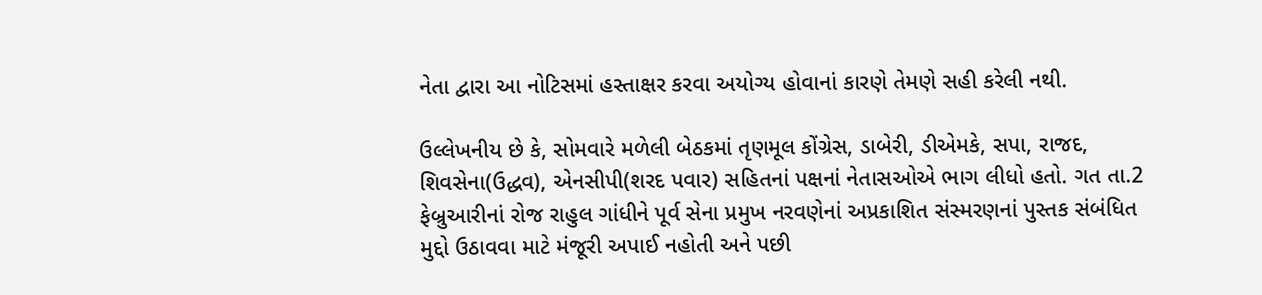નેતા દ્વારા આ નોટિસમાં હસ્તાક્ષર કરવા અયોગ્ય હોવાનાં કારણે તેમણે સહી કરેલી નથી.

ઉલ્લેખનીય છે કે, સોમવારે મળેલી બેઠકમાં તૃણમૂલ કોંગ્રેસ, ડાબેરી, ડીએમકે, સપા, રાજદ, શિવસેના(ઉદ્ધવ), એનસીપી(શરદ પવાર) સહિતનાં પક્ષનાં નેતાસઓએ ભાગ લીધો હતો. ગત તા.2 ફેબ્રુઆરીનાં રોજ રાહુલ ગાંધીને પૂર્વ સેના પ્રમુખ નરવણેનાં અપ્રકાશિત સંસ્મરણનાં પુસ્તક સંબંધિત મુદ્દો ઉઠાવવા માટે મંજૂરી અપાઈ નહોતી અને પછી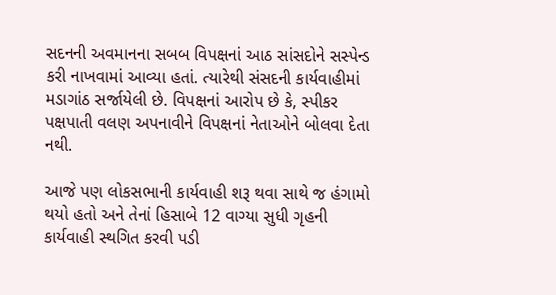સદનની અવમાનના સબબ વિપક્ષનાં આઠ સાંસદોને સસ્પેન્ડ કરી નાખવામાં આવ્યા હતાં. ત્યારેથી સંસદની કાર્યવાહીમાં મડાગાંઠ સર્જાયેલી છે. વિપક્ષનાં આરોપ છે કે, સ્પીકર પક્ષપાતી વલણ અપનાવીને વિપક્ષનાં નેતાઓને બોલવા દેતા નથી.

આજે પણ લોકસભાની કાર્યવાહી શરૂ થવા સાથે જ હંગામો થયો હતો અને તેનાં હિસાબે 12 વાગ્યા સુધી ગૃહની કાર્યવાહી સ્થગિત કરવી પડી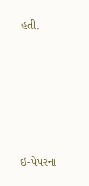હતી.





ઇ-પેપરના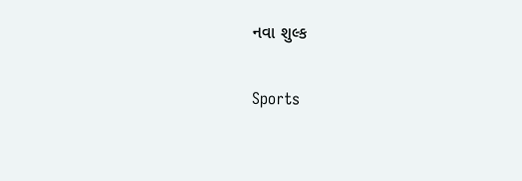નવા શુલ્ક

Sports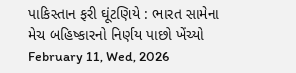પાકિસ્તાન ફરી ઘૂંટણિયે : ભારત સામેના મેચ બહિષ્કારનો નિર્ણય પાછો ખેંચ્યો February 11, Wed, 2026